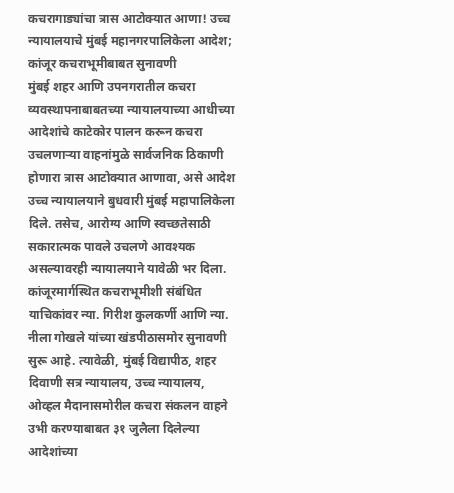कचरागाड्यांचा त्रास आटोक्यात आणा! उच्च न्यायालयाचे मुंबई महानगरपालिकेला आदेश; कांजूर कचराभूमीबाबत सुनावणी
मुंबई शहर आणि उपनगरातील कचरा व्यवस्थापनाबाबतच्या न्यायालयाच्या आधीच्या आदेशांचे काटेकोर पालन करून कचरा उचलणाऱ्या वाहनांमुळे सार्वजनिक ठिकाणी होणारा त्रास आटोक्यात आणावा, असे आदेश उच्च न्यायालयाने बुधवारी मुंबई महापालिकेला दिले. तसेच, आरोग्य आणि स्वच्छतेसाठी सकारात्मक पावले उचलणे आवश्यक असल्यावरही न्यायालयाने यावेळी भर दिला. कांजूरमार्गस्थित कचराभूमीशी संबंधित याचिकांवर न्या. गिरीश कुलकर्णी आणि न्या. नीला गोखले यांच्या खंडपीठासमोर सुनावणी सुरू आहे. त्यावेळी, मुंबई विद्यापीठ, शहर दिवाणी सत्र न्यायालय, उच्च न्यायालय, ओव्हल मैदानासमोरील कचरा संकलन वाहने उभी करण्याबाबत ३१ जुलैला दिलेल्या आदेशांच्या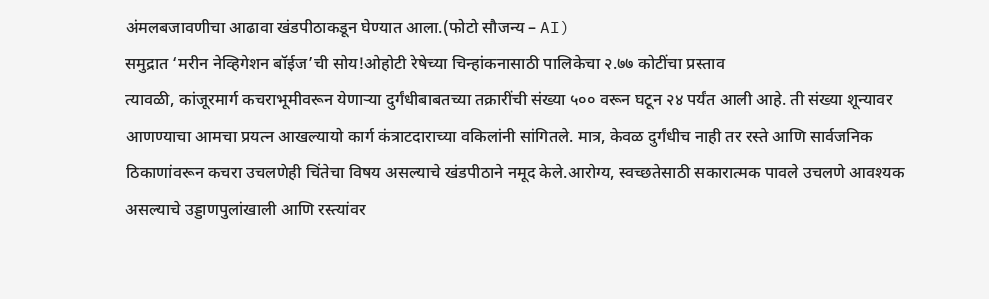अंमलबजावणीचा आढावा खंडपीठाकडून घेण्यात आला.(फोटो सौजन्य – AI)
समुद्रात ‘मरीन नेव्हिगेशन बॉईज’ची सोय!ओहोटी रेषेच्या चिन्हांकनासाठी पालिकेचा २.७७ कोटींचा प्रस्ताव
त्यावळी, कांजूरमार्ग कचराभूमीवरून येणाऱ्या दुर्गंधीबाबतच्या तक्रारींची संख्या ५०० वरून घटून २४ पर्यंत आली आहे. ती संख्या शून्यावर आणण्याचा आमचा प्रयत्न आखल्यायो कार्ग कंत्राटदाराच्या वकिलांनी सांगितले. मात्र, केवळ दुर्गंधीच नाही तर रस्ते आणि सार्वजनिक ठिकाणांवरून कचरा उचलणेही चिंतेचा विषय असल्याचे खंडपीठाने नमूद केले.आरोग्य, स्वच्छतेसाठी सकारात्मक पावले उचलणे आवश्यक असल्याचे उड्डाणपुलांखाली आणि रस्त्यांवर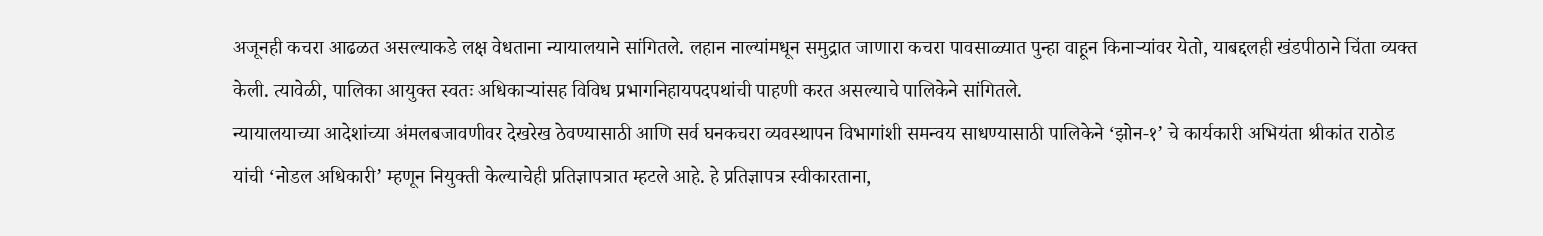अजूनही कचरा आढळत असल्याकडे लक्ष वेधताना न्यायालयाने सांगितले. लहान नाल्यांमधून समुद्रात जाणारा कचरा पावसाळ्यात पुन्हा वाहून किनाऱ्यांवर येतो, याबद्दलही खंडपीठाने चिंता व्यक्त केली. त्यावेळी, पालिका आयुक्त स्वतः अधिकाऱ्यांसह विविध प्रभागनिहायपदपथांची पाहणी करत असल्याचे पालिकेने सांगितले.
न्यायालयाच्या आदेशांच्या अंमलबजावणीवर देखरेख ठेवण्यासाठी आणि सर्व घनकचरा व्यवस्थापन विभागांशी समन्वय साधण्यासाठी पालिकेने ‘झोन-१’ चे कार्यकारी अभियंता श्रीकांत राठोड यांची ‘नोडल अधिकारी’ म्हणून नियुक्ती केल्याचेही प्रतिज्ञापत्रात म्हटले आहे. हे प्रतिज्ञापत्र स्वीकारताना,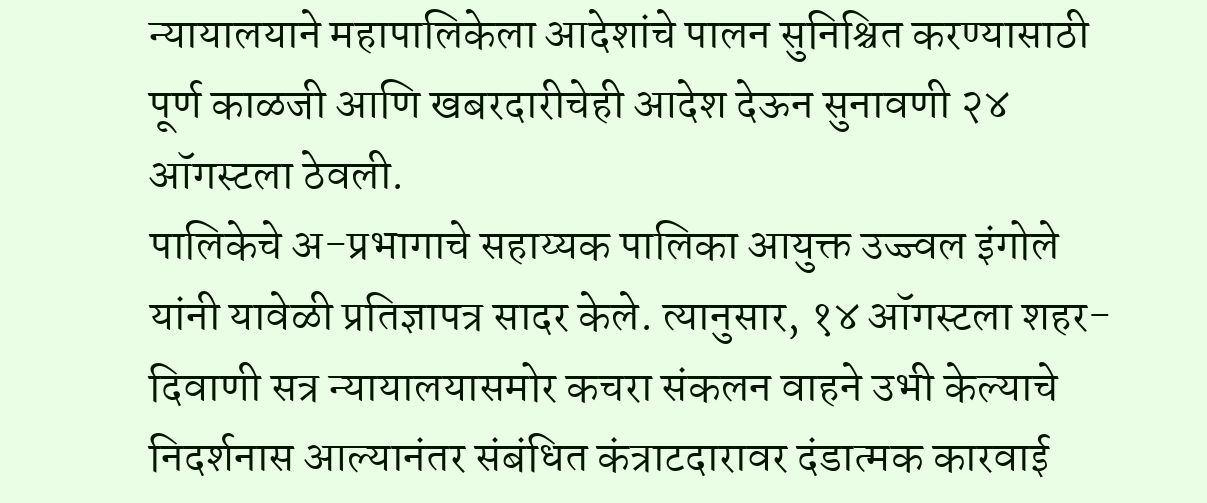न्यायालयाने महापालिकेला आदेशांचे पालन सुनिश्चित करण्यासाठी पूर्ण काळजी आणि खबरदारीचेही आदेश देऊन सुनावणी २४ ऑगस्टला ठेवली.
पालिकेचे अ-प्रभागाचे सहाय्यक पालिका आयुक्त उज्ज्वल इंगोले यांनी यावेळी प्रतिज्ञापत्र सादर केले. त्यानुसार, १४ ऑगस्टला शहर-दिवाणी सत्र न्यायालयासमोर कचरा संकलन वाहने उभी केल्याचे निदर्शनास आल्यानंतर संबंधित कंत्राटदारावर दंडात्मक कारवाई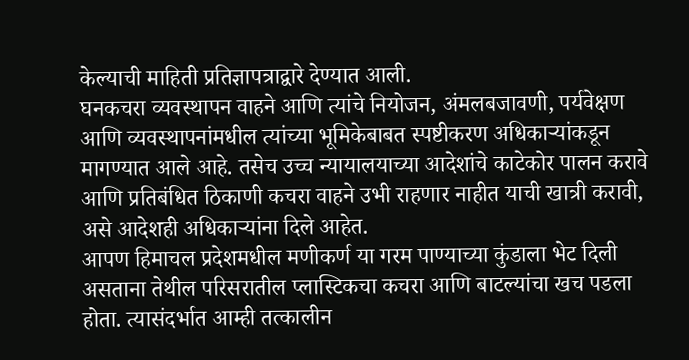केल्याची माहिती प्रतिज्ञापत्राद्वारे देण्यात आली.
घनकचरा व्यवस्थापन वाहने आणि त्यांचे नियोजन, अंमलबजावणी, पर्यवेक्षण आणि व्यवस्थापनांमधील त्यांच्या भूमिकेबाबत स्पष्टीकरण अधिकाऱ्यांकडून मागण्यात आले आहे. तसेच उच्च न्यायालयाच्या आदेशांचे काटेकोर पालन करावे आणि प्रतिबंधित ठिकाणी कचरा वाहने उभी राहणार नाहीत याची खात्री करावी, असे आदेशही अधिकाऱ्यांना दिले आहेत.
आपण हिमाचल प्रदेशमधील मणीकर्ण या गरम पाण्याच्या कुंडाला भेट दिली असताना तेथील परिसरातील प्लास्टिकचा कचरा आणि बाटल्यांचा खच पडला होता. त्यासंदर्भात आम्ही तत्कालीन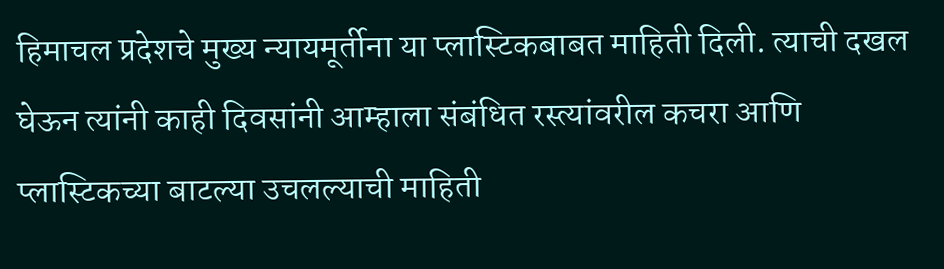हिमाचल प्रदेशचे मुख्य न्यायमूर्तीना या प्लास्टिकबाबत माहिती दिली. त्याची दखल घेऊन त्यांनी काही दिवसांनी आम्हाला संबंधित रस्त्यांवरील कचरा आणि प्लास्टिकच्या बाटल्या उचलल्याची माहिती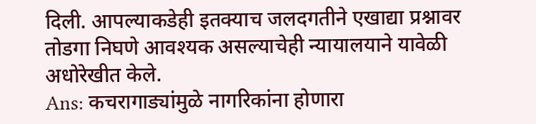दिली. आपल्याकडेही इतक्याच जलदगतीने एखाद्या प्रश्नावर तोडगा निघणे आवश्यक असल्याचेही न्यायालयाने यावेळी अधोरेखीत केले.
Ans: कचरागाड्यांमुळे नागरिकांना होणारा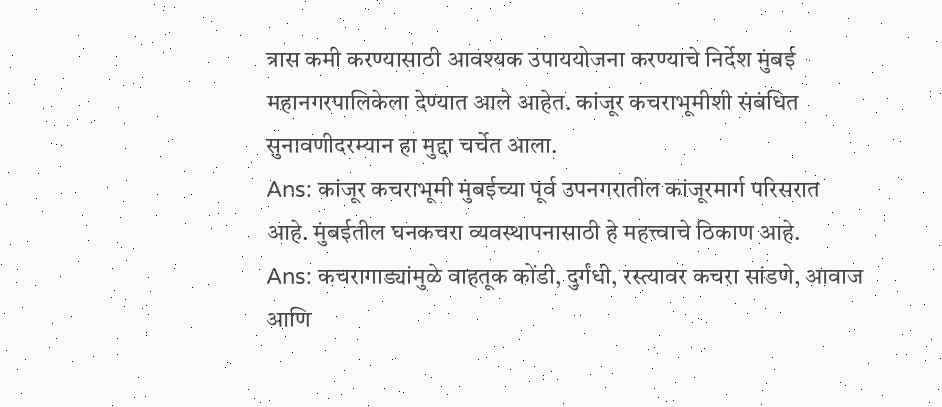त्रास कमी करण्यासाठी आवश्यक उपाययोजना करण्याचे निर्देश मुंबई महानगरपालिकेला देण्यात आले आहेत. कांजूर कचराभूमीशी संबंधित सुनावणीदरम्यान हा मुद्दा चर्चेत आला.
Ans: कांजूर कचराभूमी मुंबईच्या पूर्व उपनगरातील कांजूरमार्ग परिसरात आहे. मुंबईतील घनकचरा व्यवस्थापनासाठी हे महत्त्वाचे ठिकाण आहे.
Ans: कचरागाड्यांमुळे वाहतूक कोंडी, दुर्गंधी, रस्त्यावर कचरा सांडणे, आवाज आणि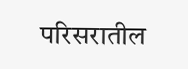परिसरातील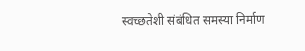स्वच्छतेशी संबंधित समस्या निर्माण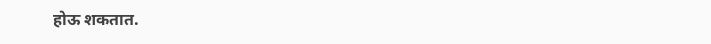होऊ शकतात.